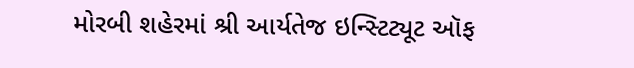મોરબી શહેરમાં શ્રી આર્યતેજ ઇન્સ્ટિટ્યૂટ ઑફ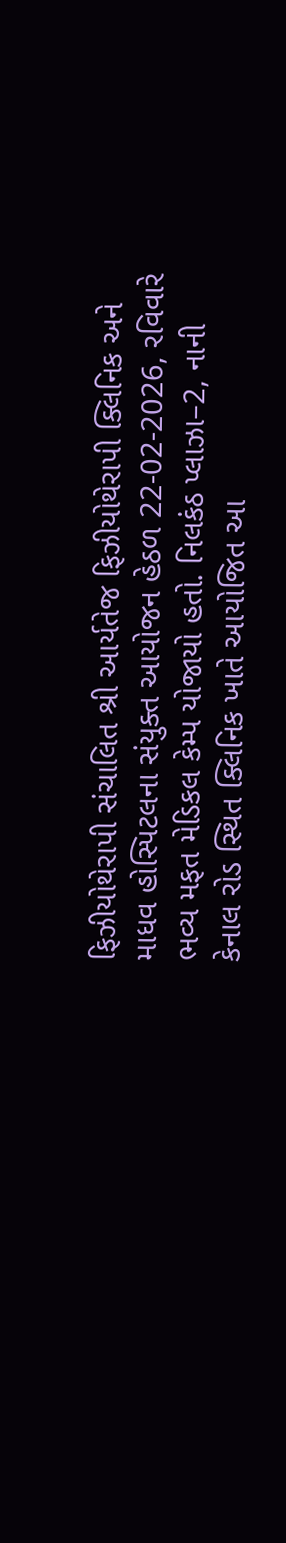ફિઝીયોથેરાપી સંચાલિત શ્રી આર્યતેજ ફિઝીયોથેરાપી ક્લિનિક અને માધવ હોસ્પિટલના સંયુક્ત આયોજન હેઠળ 22-02-2026, રવિવારે ભવ્ય મફત મેડિકલ કેમ્પ યોજાયો હતો. નિલકંઠ પ્લાઝા–2, નાની કેનાલ રોડ સ્થિત ક્લિનિક ખાતે આયોજિત આ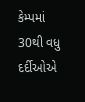કેમ્પમાં 30થી વધુ દર્દીઓએ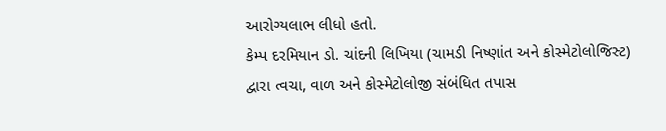આરોગ્યલાભ લીધો હતો.
કેમ્પ દરમિયાન ડો. ચાંદની લિખિયા (ચામડી નિષ્ણાંત અને કોસ્મેટોલોજિસ્ટ) દ્વારા ત્વચા, વાળ અને કોસ્મેટોલોજી સંબંધિત તપાસ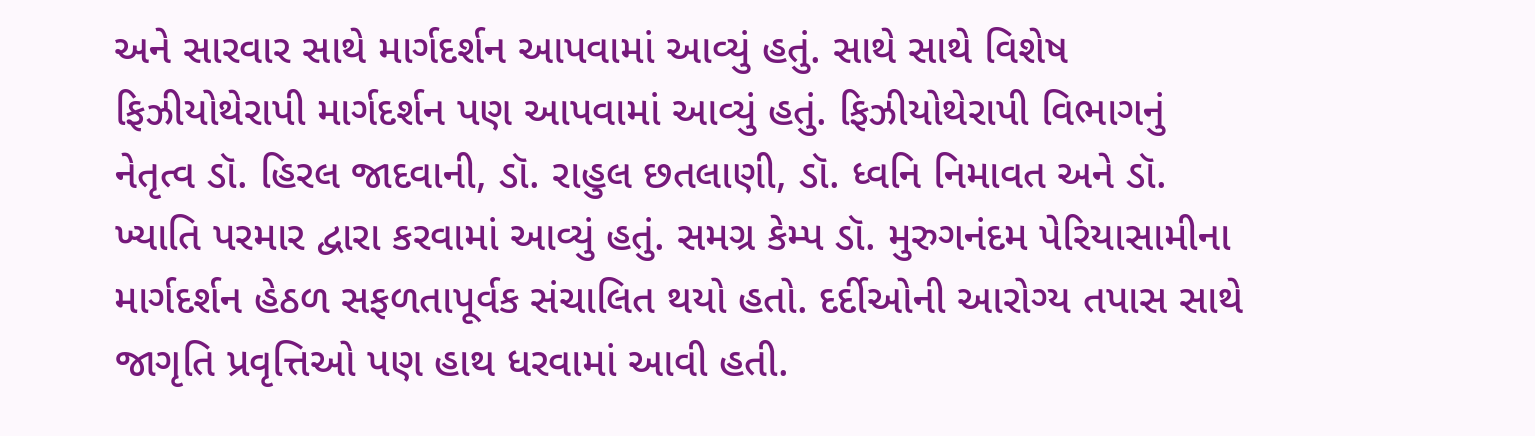અને સારવાર સાથે માર્ગદર્શન આપવામાં આવ્યું હતું. સાથે સાથે વિશેષ ફિઝીયોથેરાપી માર્ગદર્શન પણ આપવામાં આવ્યું હતું. ફિઝીયોથેરાપી વિભાગનું નેતૃત્વ ડૉ. હિરલ જાદવાની, ડૉ. રાહુલ છતલાણી, ડૉ. ધ્વનિ નિમાવત અને ડૉ. ખ્યાતિ પરમાર દ્વારા કરવામાં આવ્યું હતું. સમગ્ર કેમ્પ ડૉ. મુરુગનંદમ પેરિયાસામીના માર્ગદર્શન હેઠળ સફળતાપૂર્વક સંચાલિત થયો હતો. દર્દીઓની આરોગ્ય તપાસ સાથે જાગૃતિ પ્રવૃત્તિઓ પણ હાથ ધરવામાં આવી હતી.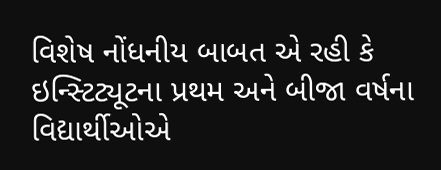વિશેષ નોંધનીય બાબત એ રહી કે ઇન્સ્ટિટ્યૂટના પ્રથમ અને બીજા વર્ષના વિદ્યાર્થીઓએ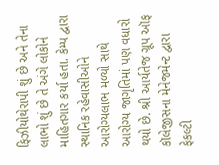ફિઝીયોથેરાપી શું છે અને તેના લાભો શું છે તે અંગે લોકોને માહિતગાર કર્યા હતા. કેમ્પ દ્વારા સ્થાનિક રહેવાસીઓને આરોગ્યલાભ મળ્યો સાથે આરોગ્ય જાગૃતિમાં પણ વધારો થયો છે. શ્રી આર્યતેજ ગ્રૂપ ઑફ કૉલેજીસના મેનેજમેન્ટ દ્વારા ફેકલ્ટી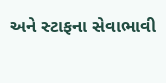અને સ્ટાફના સેવાભાવી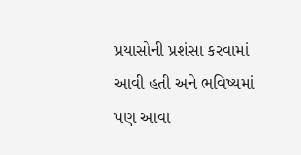પ્રયાસોની પ્રશંસા કરવામાં આવી હતી અને ભવિષ્યમાં પણ આવા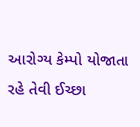આરોગ્ય કેમ્પો યોજાતા રહે તેવી ઈચ્છા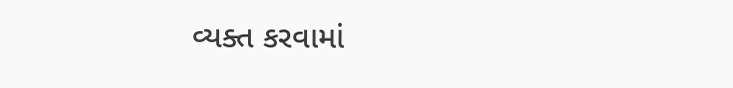વ્યક્ત કરવામાં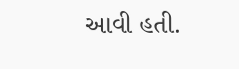આવી હતી.